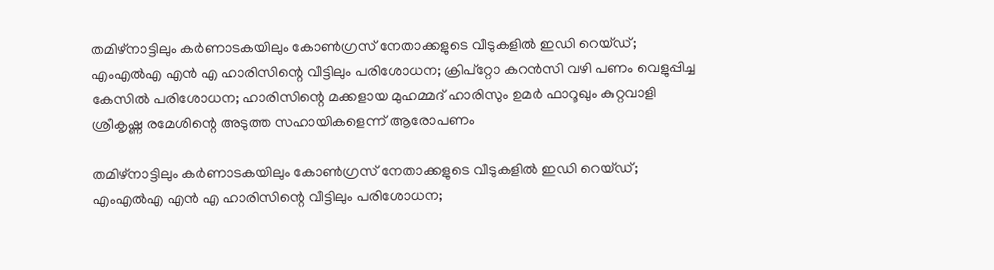തമിഴ്നാട്ടിലും കര്‍ണാടകയിലും കോണ്‍ഗ്രസ് നേതാക്കളുടെ വീടുകളില്‍ ഇഡി റെയ്ഡ്; എംഎല്‍എ എന്‍ എ ഹാരിസിന്റെ വീട്ടിലും പരിശോധന; ക്രിപ്‌റ്റോ കറന്‍സി വഴി പണം വെളുപ്പിച്ച കേസില്‍ പരിശോധന; ഹാരിസിന്റെ മക്കളായ മുഹമ്മദ് ഹാരിസും ഉമര്‍ ഫാറൂഖും കുറ്റവാളി ശ്രീകൃഷ്ണ രമേശിന്റെ അടുത്ത സഹായികളെന്ന് ആരോപണം

തമിഴ്നാട്ടിലും കര്‍ണാടകയിലും കോണ്‍ഗ്രസ് നേതാക്കളുടെ വീടുകളില്‍ ഇഡി റെയ്ഡ്; എംഎല്‍എ എന്‍ എ ഹാരിസിന്റെ വീട്ടിലും പരിശോധന;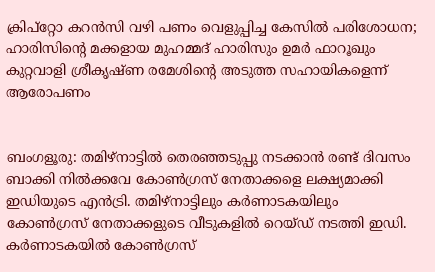ക്രിപ്‌റ്റോ കറന്‍സി വഴി പണം വെളുപ്പിച്ച കേസില്‍ പരിശോധന; ഹാരിസിന്റെ മക്കളായ മുഹമ്മദ് ഹാരിസും ഉമര്‍ ഫാറൂഖും കുറ്റവാളി ശ്രീകൃഷ്ണ രമേശിന്റെ അടുത്ത സഹായികളെന്ന് ആരോപണം


ബംഗളൂരു: തമിഴ്‌നാട്ടില്‍ തെരഞ്ഞടുപ്പു നടക്കാന്‍ രണ്ട് ദിവസം ബാക്കി നില്‍ക്കവേ കോണ്‍ഗ്രസ് നേതാക്കളെ ലക്ഷ്യമാക്കി ഇഡിയുടെ എന്‍ട്രി. തമിഴ്നാട്ടിലും കര്‍ണാടകയിലും കോണ്‍ഗ്രസ് നേതാക്കളുടെ വീടുകളില്‍ റെയ്ഡ് നടത്തി ഇഡി. കര്‍ണാടകയില്‍ കോണ്‍ഗ്രസ്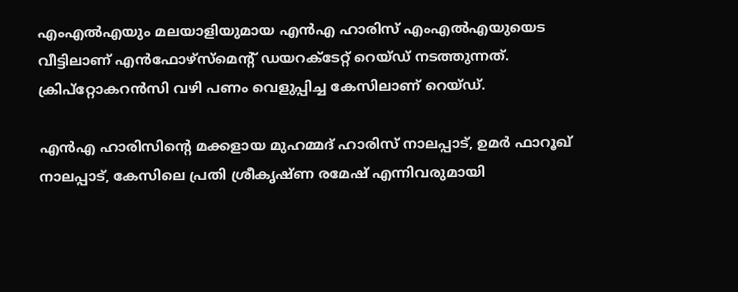എംഎല്‍എയും മലയാളിയുമായ എന്‍എ ഹാരിസ് എംഎല്‍എയുയെട വീട്ടിലാണ് എന്‍ഫോഴ്സ്മെന്റ് ഡയറക്ടേറ്റ് റെയ്ഡ് നടത്തുന്നത്. ക്രിപ്‌റ്റോകറന്‍സി വഴി പണം വെളുപ്പിച്ച കേസിലാണ് റെയ്ഡ്.

എന്‍എ ഹാരിസിന്റെ മക്കളായ മുഹമ്മദ് ഹാരിസ് നാലപ്പാട്, ഉമര്‍ ഫാറൂഖ് നാലപ്പാട്, കേസിലെ പ്രതി ശ്രീകൃഷ്ണ രമേഷ് എന്നിവരുമായി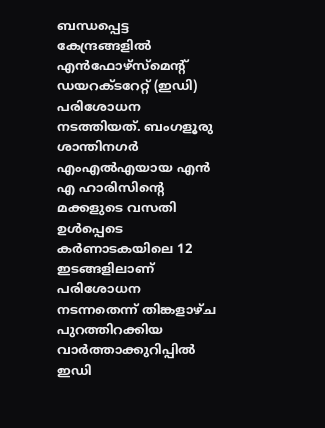ബന്ധപ്പെട്ട കേന്ദ്രങ്ങളില്‍ എന്‍ഫോഴ്‌സ്‌മെന്റ് ഡയറക്ടറേറ്റ് (ഇഡി) പരിശോധന നടത്തിയത്. ബംഗളൂരു ശാന്തിനഗര്‍ എംഎല്‍എയായ എന്‍ എ ഹാരിസിന്റെ മക്കളുടെ വസതി ഉള്‍പ്പെടെ കര്‍ണാടകയിലെ 12 ഇടങ്ങളിലാണ് പരിശോധന നടന്നതെന്ന് തിങ്കളാഴ്ച പുറത്തിറക്കിയ വാര്‍ത്താക്കുറിപ്പില്‍ ഇഡി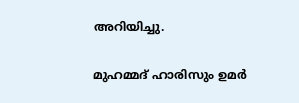അറിയിച്ചു.

മുഹമ്മദ് ഹാരിസും ഉമര്‍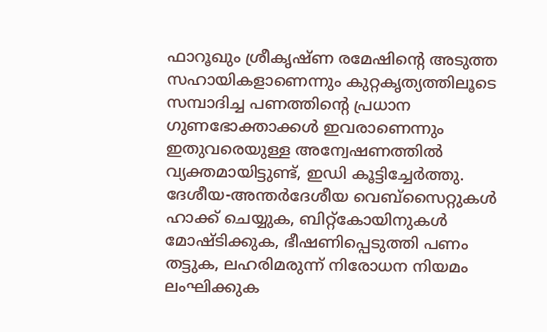ഫാറൂഖും ശ്രീകൃഷ്ണ രമേഷിന്റെ അടുത്ത സഹായികളാണെന്നും കുറ്റകൃത്യത്തിലൂടെ സമ്പാദിച്ച പണത്തിന്റെ പ്രധാന ഗുണഭോക്താക്കള്‍ ഇവരാണെന്നും ഇതുവരെയുള്ള അന്വേഷണത്തില്‍ വ്യക്തമായിട്ടുണ്ട്, ഇഡി കൂട്ടിച്ചേര്‍ത്തു. ദേശീയ-അന്തര്‍ദേശീയ വെബ്‌സൈറ്റുകള്‍ ഹാക്ക് ചെയ്യുക, ബിറ്റ്‌കോയിനുകള്‍ മോഷ്ടിക്കുക, ഭീഷണിപ്പെടുത്തി പണം തട്ടുക, ലഹരിമരുന്ന് നിരോധന നിയമം ലംഘിക്കുക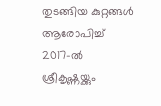തുടങ്ങിയ കുറ്റങ്ങള്‍ ആരോപിച്ച് 2017-ല്‍ ശ്രീകൃഷ്ണയ്ക്കും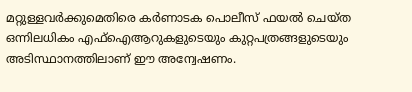മറ്റുള്ളവര്‍ക്കുമെതിരെ കര്‍ണാടക പൊലീസ് ഫയല്‍ ചെയ്ത ഒന്നിലധികം എഫ്‌ഐആറുകളുടെയും കുറ്റപത്രങ്ങളുടെയും അടിസ്ഥാനത്തിലാണ് ഈ അന്വേഷണം.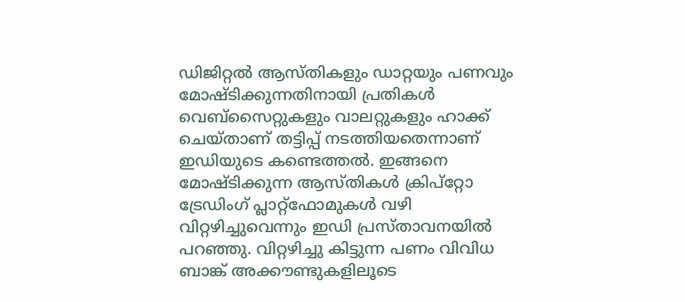ഡിജിറ്റല്‍ ആസ്തികളും ഡാറ്റയും പണവും മോഷ്ടിക്കുന്നതിനായി പ്രതികള്‍ വെബ്‌സൈറ്റുകളും വാലറ്റുകളും ഹാക്ക് ചെയ്താണ് തട്ടിപ്പ് നടത്തിയതെന്നാണ് ഇഡിയുടെ കണ്ടെത്തല്‍. ഇങ്ങനെ മോഷ്ടിക്കുന്ന ആസ്തികള്‍ ക്രിപ്‌റ്റോ ട്രേഡിംഗ് പ്ലാറ്റ്‌ഫോമുകള്‍ വഴി വിറ്റഴിച്ചുവെന്നും ഇഡി പ്രസ്താവനയില്‍ പറഞ്ഞു. വിറ്റഴിച്ചു കിട്ടുന്ന പണം വിവിധ ബാങ്ക് അക്കൗണ്ടുകളിലൂടെ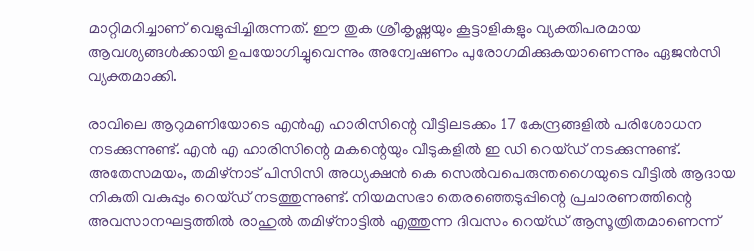മാറ്റിമറിച്ചാണ് വെളുപ്പിച്ചിരുന്നത്. ഈ തുക ശ്രീകൃഷ്ണയും കൂട്ടാളികളും വ്യക്തിപരമായ ആവശ്യങ്ങള്‍ക്കായി ഉപയോഗിച്ചുവെന്നും അന്വേഷണം പുരോഗമിക്കുകയാണെന്നും ഏജന്‍സി വ്യക്തമാക്കി.

രാവിലെ ആറുമണിയോടെ എന്‍എ ഹാരിസിന്റെ വീട്ടിലടക്കം 17 കേന്ദ്രങ്ങളില്‍ പരിശോധന നടക്കുന്നുണ്ട്. എന്‍ എ ഹാരിസിന്റെ മകന്റെയും വീടുകളില്‍ ഇ ഡി റെയ്ഡ് നടക്കുന്നുണ്ട്. അതേസമയം, തമിഴ്നാട് പിസിസി അധ്യക്ഷന്‍ കെ സെല്‍വപെരുന്തഗൈയുടെ വീട്ടില്‍ ആദായ നികുതി വകുപ്പും റെയ്ഡ് നടത്തുന്നുണ്ട്. നിയമസഭാ തെരഞ്ഞെടുപ്പിന്റെ പ്രചാരണത്തിന്റെ അവസാനഘട്ടത്തില്‍ രാഹുല്‍ തമിഴ്നാട്ടില്‍ എത്തുന്ന ദിവസം റെയ്ഡ് ആസൂത്രിതമാണെന്ന്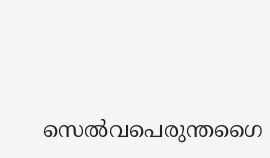സെല്‍വപെരുന്തഗൈ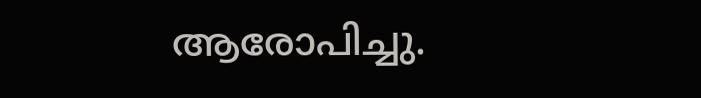ആരോപിച്ചു.